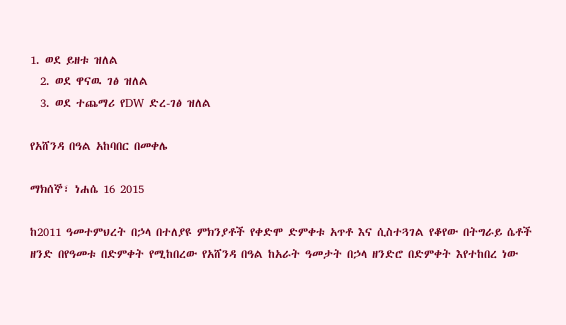1. ወደ ይዘቱ ዝለል
  2. ወደ ዋናዉ ገፅ ዝለል
  3. ወደ ተጨማሪ የDW ድረ-ገፅ ዝለል

የአሸንዳ በዓል አከባበር በመቀሌ

ማክሰኞ፣ ነሐሴ 16 2015

ከ2011 ዓመተምህረት በኃላ በተለያዩ ምክንያቶች የቀድሞ ድምቀቱ አጥቶ እና ሲስተጓገል የቆየው በትግራይ ሴቶች ዘንድ በየዓመቱ በድምቀት የሚከበረው የአሸንዳ በዓል ከአራት ዓመታት በኃላ ዘንድሮ በድምቀት እየተከበረ ነው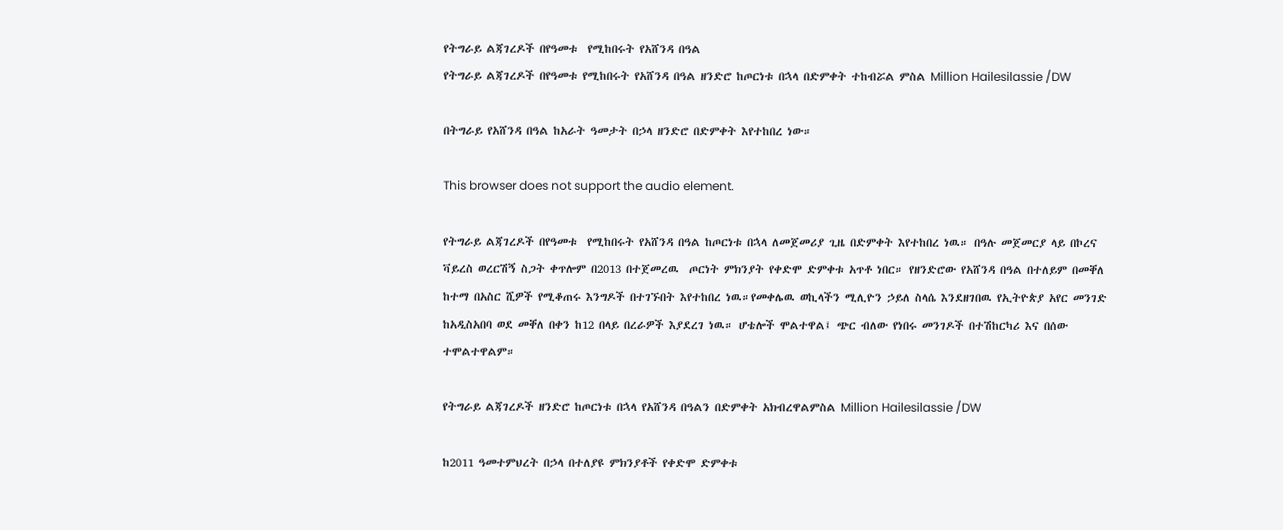የትግራይ ልጃገረዶች በየዓመቱ  የሚከበሩት የአሸንዳ በዓል
የትግራይ ልጃገረዶች በየዓመቱ የሚከበሩት የአሸንዳ በዓል ዘንድሮ ከጦርነቱ በኋላ በድምቀት ተከብሯል ምስል Million Hailesilassie /DW

በትግራይ የአሸንዳ በዓል ከአራት ዓመታት በኃላ ዘንድሮ በድምቀት እየተከበረ ነው።

This browser does not support the audio element.

የትግራይ ልጃገረዶች በየዓመቱ  የሚከበሩት የአሸንዳ በዓል ከጦርነቱ በኋላ ለመጀመሪያ ጊዜ በድምቀት እየተከበረ ነዉ። በዓሉ መጀመርያ ላይ በኮረና ቫይረስ ወረርሽኝ ስጋት ቀጥሎም በ2013 በተጀመረዉ  ጦርነት ምክንያት የቀድሞ ድምቀቱ አጥቶ ነበር። የዘንድሮው የአሸንዳ በዓል በተለይም በመቐለ ከተማ በአስር ሺዎች የሚቆጠሩ እንግዶች በተገኙበት እየተከበረ ነዉ።የመቀሌዉ ወኪላችን ሚሊዮን ኃይለ ስላሴ እንደዘገበዉ የኢትዮጵያ አየር መንገድ ከአዲስአበባ ወደ መቐለ በቀን ከ12 በላይ በረራዎች እያደረገ ነዉ። ሆቴሎች ሞልተዋል፤ ጭር ብለው የነበሩ መንገዶች በተሽከርካሪ እና በሰው ተሞልተዋልም።

የትግራይ ልጃገረዶች ዘንድሮ ከጦርነቱ በኋላ የአሸንዳ በዓልን በድምቀት አክብረዋልምስል Million Hailesilassie /DW

ከ2011 ዓመተምህረት በኃላ በተለያዩ ምክንያቶች የቀድሞ ድምቀቱ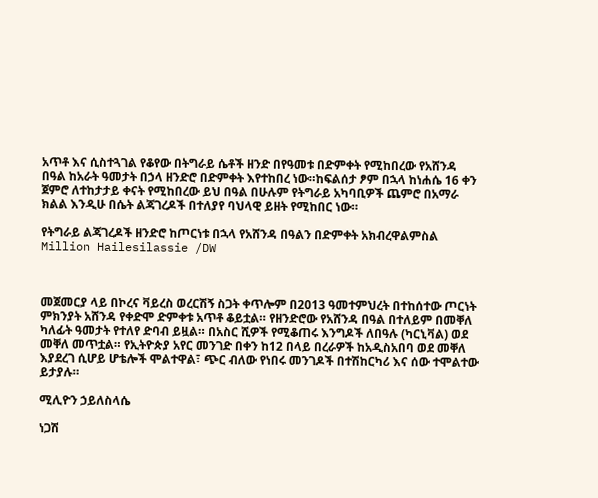አጥቶ እና ሲስተጓገል የቆየው በትግራይ ሴቶች ዘንድ በየዓመቱ በድምቀት የሚከበረው የአሸንዳ በዓል ከአራት ዓመታት በኃላ ዘንድሮ በድምቀት እየተከበረ ነው።ከፍልሰታ ፆም በኋላ ከነሐሴ 16 ቀን ጀምሮ ለተከታታይ ቀናት የሚከበረው ይህ በዓል በሁሉም የትግራይ አካባቢዎች ጨምሮ በአማራ ክልል እንዲሁ በሴት ልጃገረዶች በተለያየ ባህላዊ ይዘት የሚከበር ነው።

የትግራይ ልጃገረዶች ዘንድሮ ከጦርነቱ በኋላ የአሸንዳ በዓልን በድምቀት አክብረዋልምስል Million Hailesilassie /DW



መጀመርያ ላይ በኮረና ቫይረስ ወረርሽኝ ስጋት ቀጥሎም በ2013 ዓመተምህረት በተከሰተው ጦርነት ምክንያት አሸንዳ የቀድሞ ድምቀቱ አጥቶ ቆይቷል። የዘንድሮው የአሸንዳ በዓል በተለይም በመቐለ ካለፊት ዓመታት የተለየ ድባብ ይዟል። በአስር ሺዎች የሚቆጠሩ እንግዶች ለበዓሉ (ካርኒቫል) ወደ መቐለ መጥቷል። የኢትዮጵያ አየር መንገድ በቀን ከ12 በላይ በረራዎች ከአዲስአበባ ወደ መቐለ እያደረገ ሲሆይ ሆቴሎች ሞልተዋል፣ ጭር ብለው የነበሩ መንገዶች በተሽከርካሪ እና ሰው ተሞልተው ይታያሉ።

ሚሊዮን ኃይለስላሴ

ነጋሽ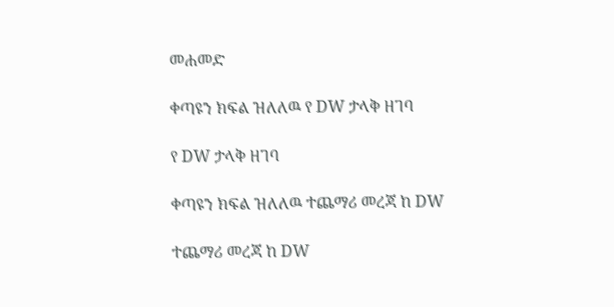መሐመድ

ቀጣዩን ክፍል ዝለለዉ የ DW ታላቅ ዘገባ

የ DW ታላቅ ዘገባ

ቀጣዩን ክፍል ዝለለዉ ተጨማሪ መረጃ ከ DW

ተጨማሪ መረጃ ከ DW